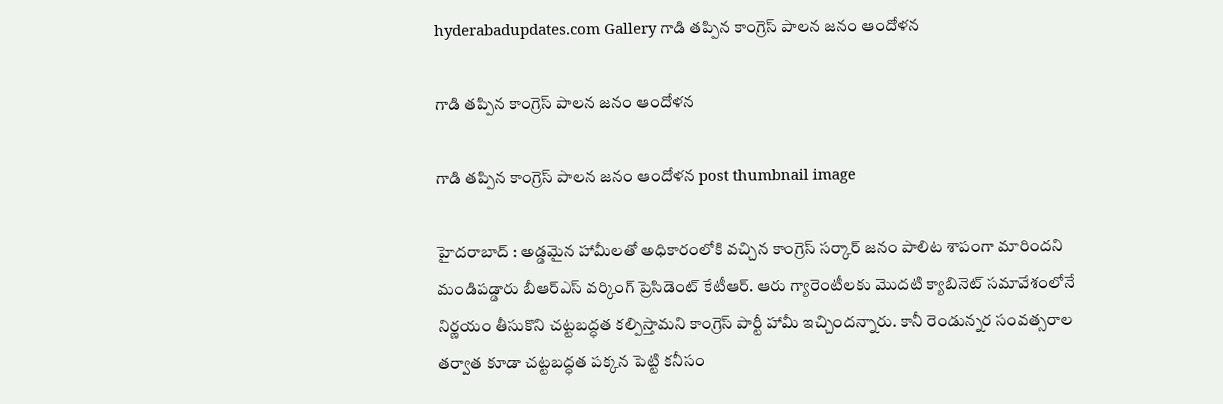hyderabadupdates.com Gallery గాడి తప్పిన కాంగ్రెస్ పాల‌న జ‌నం ఆందోళ‌న

గాడి తప్పిన కాంగ్రెస్ పాల‌న జ‌నం ఆందోళ‌న

గాడి తప్పిన కాంగ్రెస్ పాల‌న జ‌నం ఆందోళ‌న post thumbnail image

హైద‌రాబాద్ : అడ్డ‌మైన హామీల‌తో అధికారంలోకి వ‌చ్చిన కాంగ్రెస్ స‌ర్కార్ జ‌నం పాలిట శాపంగా మారింద‌ని మండిప‌డ్డారు బీఆర్ఎస్ వ‌ర్కింగ్ ప్రెసిడెంట్ కేటీఆర్. ఆరు గ్యారెంటీలకు మొదటి క్యాబినెట్ సమావేశంలోనే నిర్ణయం తీసుకొని చట్టబద్ధత కల్పిస్తామని కాంగ్రెస్ పార్టీ హామీ ఇచ్చిందన్నారు. కానీ రెండున్నర సంవత్సరాల తర్వాత కూడా చట్టబద్ధత పక్కన పెట్టి కనీసం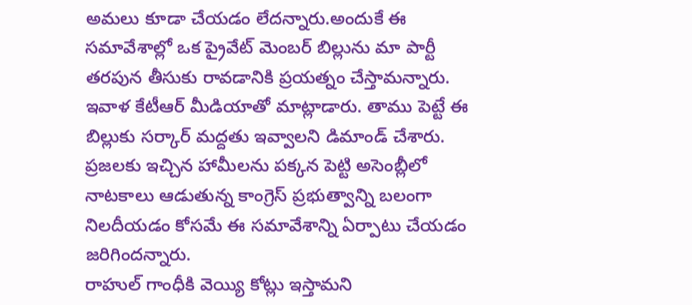అమలు కూడా చేయడం లేదన్నారు.అందుకే ఈ సమావేశాల్లో ఒక ప్రైవేట్ మెంబర్ బిల్లును మా పార్టీ తరపున తీసుకు రావడానికి ప్రయత్నం చేస్తామ‌న్నారు. ఇవాళ కేటీఆర్ మీడియాతో మాట్లాడారు. తాము పెట్టే ఈ బిల్లుకు స‌ర్కార్ మ‌ద్ద‌తు ఇవ్వాల‌ని డిమాండ్ చేశారు. ప్రజలకు ఇచ్చిన హామీలను పక్కన పెట్టి అసెంబ్లీలో నాటకాలు ఆడుతున్న కాంగ్రెస్ ప్రభుత్వాన్ని బలంగా నిలదీయడం కోసమే ఈ సమావేశాన్ని ఏర్పాటు చేయ‌డం జ‌రిగింద‌న్నారు.
రాహుల్ గాంధీకి వెయ్యి కోట్లు ఇస్తామని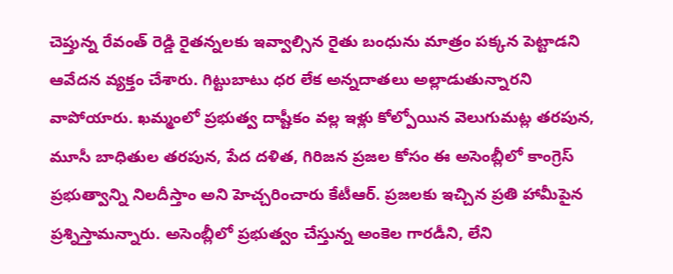చెప్తున్న రేవంత్ రెడ్డి రైతన్నలకు ఇవ్వాల్సిన రైతు బంధును మాత్రం పక్కన పెట్టాడ‌ని ఆవేద‌న వ్య‌క్తం చేశారు. గిట్టుబాటు ధ‌ర లేక అన్న‌దాత‌లు అల్లాడుతున్నార‌ని వాపోయారు. ఖమ్మంలో ప్రభుత్వ దాష్టీకం వల్ల ఇళ్లు కోల్పోయిన వెలుగుమట్ల తరపున, మూసీ బాధితుల తరపున, పేద దళిత, గిరిజన ప్రజల కోసం ఈ అసెంబ్లీలో కాంగ్రెస్ ప్రభుత్వాన్ని నిలదీస్తాం అని హెచ్చ‌రించారు కేటీఆర్. ప్రజలకు ఇచ్చిన ప్రతి హామీపైన ప్ర‌శ్నిస్తామ‌న్నారు. అసెంబ్లీలో ప్రభుత్వం చేస్తున్న అంకెల గారడీని, లేని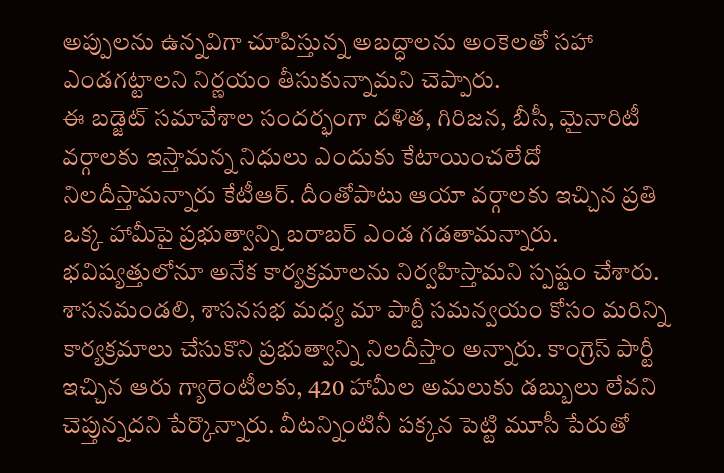అప్పులను ఉన్నవిగా చూపిస్తున్న అబద్ధాలను అంకెలతో సహా ఎండగట్టాలని నిర్ణయం తీసుకున్నామ‌ని చెప్పారు.
ఈ బడ్జెట్ సమావేశాల సందర్భంగా దళిత, గిరిజన, బీసీ, మైనారిటీ వర్గాలకు ఇస్తామన్న నిధులు ఎందుకు కేటాయించలేదో నిలదీస్తామ‌న్నారు కేటీఆర్. దీంతోపాటు ఆయా వర్గాలకు ఇచ్చిన ప్రతి ఒక్క హామీపై ప్రభుత్వాన్ని బ‌రాబ‌ర్ ఎండ గ‌డ‌తామ‌న్నారు. భవిష్యత్తులోనూ అనేక కార్యక్రమాలను నిర్వహిస్తామ‌ని స్ప‌ష్టం చేశారు. శాసనమండలి, శాసనసభ మధ్య మా పార్టీ సమన్వయం కోసం మరిన్ని కార్యక్రమాలు చేసుకొని ప్రభుత్వాన్ని నిలదీస్తాం అన్నారు. కాంగ్రెస్ పార్టీ ఇచ్చిన ఆరు గ్యారెంటీలకు, 420 హామీల అమలుకు డబ్బులు లేవని చెప్తున్నద‌ని పేర్కొన్నారు. వీటన్నింటినీ పక్కన పెట్టి మూసీ పేరుతో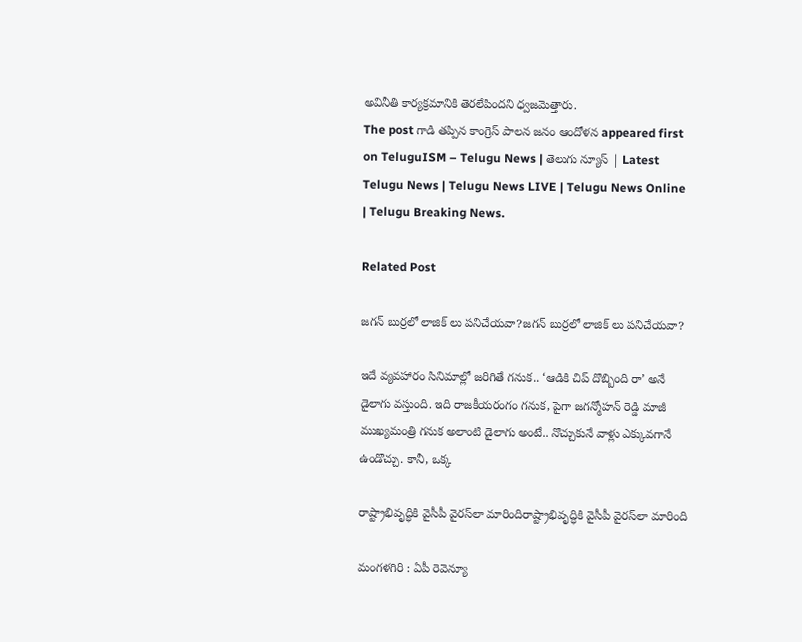అవినీతి కార్యక్రమానికి తెరలేపిందని ధ్వ‌జ‌మెత్తారు.
The post గాడి తప్పిన కాంగ్రెస్ పాల‌న జ‌నం ఆందోళ‌న appeared first on TeluguISM – Telugu News | తెలుగు న్యూస్ | Latest Telugu News | Telugu News LIVE | Telugu News Online | Telugu Breaking News.

Related Post

జగన్ బుర్రలో లాజిక్ లు పనిచేయవా?జగన్ బుర్రలో లాజిక్ లు పనిచేయవా?

ఇదే వ్యవహారం సినిమాల్లో జరిగితే గనుక.. ‘ఆడికి చిప్ దొబ్బింది రా’ అనే డైలాగు వస్తుంది. ఇది రాజకీయరంగం గనుక, పైగా జగన్మోహన్ రెడ్డి మాజీ ముఖ్యమంత్రి గనుక అలాంటి డైలాగు అంటే.. నొచ్చుకునే వాళ్లు ఎక్కువగానే ఉండొచ్చు. కానీ, ఒక్క

రాష్ట్రాభివృద్ధికి వైసీపీ వైరస్‌లా మారిందిరాష్ట్రాభివృద్ధికి వైసీపీ వైరస్‌లా మారింది

మంగ‌ళ‌గిరి : ఏపీ రెవెన్యూ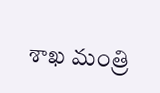శాఖ మంత్రి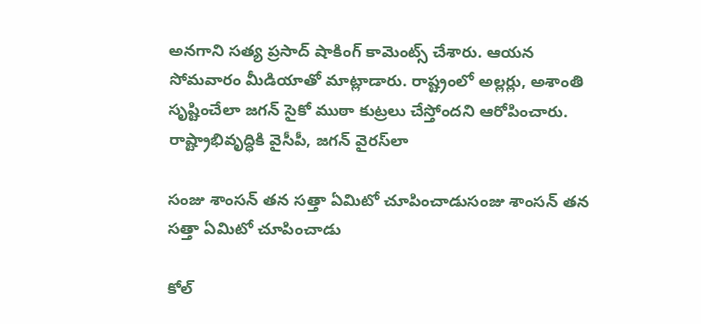అన‌గాని స‌త్య ప్రసాద్ షాకింగ్ కామెంట్స్ చేశారు. ఆయ‌న సోమ‌వారం మీడియాతో మాట్లాడారు. రాష్ట్రంలో అల్లర్లు, అశాంతి సృష్టించేలా జగన్ సైకో ముఠా కుట్రలు చేస్తోందని ఆరోపించారు. రాష్ట్రాభివృద్ధికి వైసీపీ, జగన్ వైరస్‌లా

సంజు శాంస‌న్ త‌న స‌త్తా ఏమిటో చూపించాడుసంజు శాంస‌న్ త‌న స‌త్తా ఏమిటో చూపించాడు

కోల్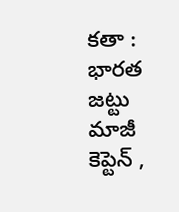క‌తా : భార‌త జ‌ట్టు మాజీ కెప్టెన్ ,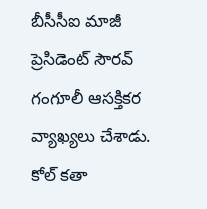బీసీసీఐ మాజీ ప్రెసిడెంట్ సౌర‌వ్ గంగూలీ ఆస‌క్తిక‌ర వ్యాఖ్య‌లు చేశాడు. కోల్ క‌తా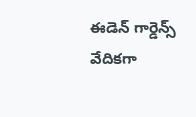ఈడెన్ గార్డెన్స్ వేదిక‌గా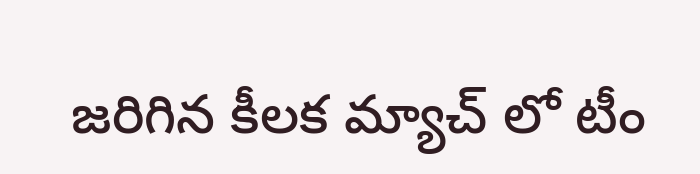జ‌రిగిన కీల‌క మ్యాచ్ లో టీం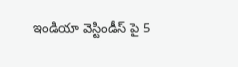ఇండియా వెస్టిండీస్ పై 5